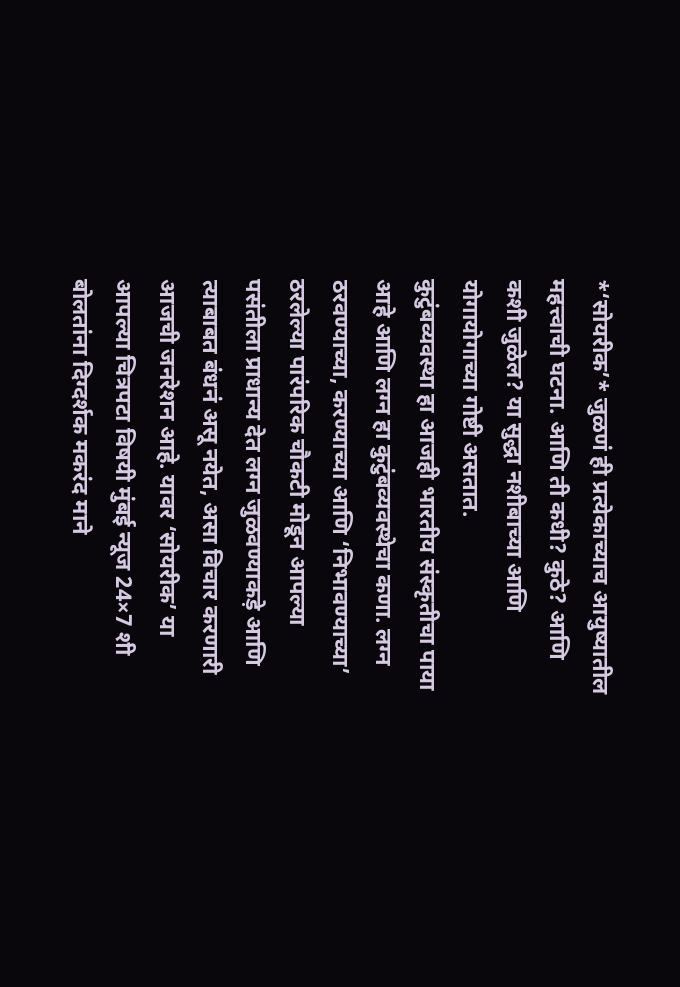*‘सोयरीक’* जुळणं ही प्रत्येकाच्याच आयुष्यातील महत्त्वाची घटना. आणि ती कधी? कुठे? आणि कशी जुळेल? या सुद्धा नशीबाच्या आणि योगायोगाच्या गोष्टी असतात.
कुटुंबव्यवस्था हा आजही भारतीय संस्कृतीचा पाया आहे आणि लग्न हा कुटुंबव्यवस्थेचा कणा. लग्न ठरवण्याच्या, करण्याच्या आणि ‘निभावण्याच्या’ ठरलेल्या पारंपरिक चौकटी मोडून आपल्या पसंतीला प्राधान्य देत लग्न जुळवण्याकड़े आणि त्याबाबत बंधनं असू नयेत, असा विचार करणारी आजची जनरेशन आहे. यावर ‘सोयरीक’ या आपल्या चित्रपटा विषयी मुंबई न्यूज 24×7 शी बोलतांना दिग्दर्शक मकरंद माने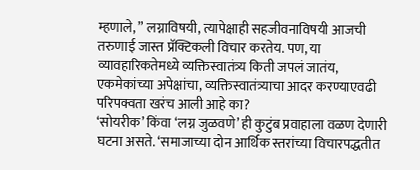म्हणाले, ” लग्नाविषयी, त्यापेक्षाही सहजीवनाविषयी आजची तरुणाई जास्त प्रॅक्टिकली विचार करतेय. पण, या व्यावहारिकतेमध्ये व्यक्तिस्वातंत्र्य किती जपलं जातंय, एकमेकांच्या अपेक्षांचा, व्यक्तिस्वातंत्र्याचा आदर करण्याएवढी परिपक्वता खरंच आली आहे का?
‘सोयरीक’ किंवा ‘लग्न जुळवणे’ ही कुटुंब प्रवाहाला वळण देणारी घटना असते. ‘समाजाच्या दोन आर्थिक स्तरांच्या विचारपद्धतीत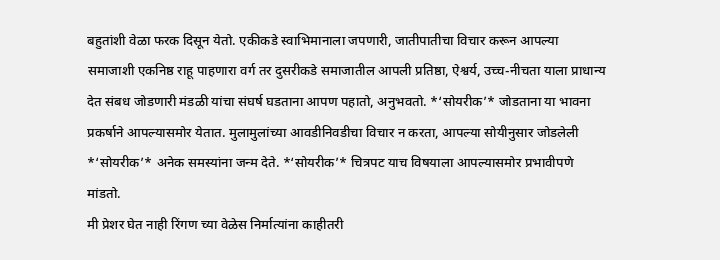बहुतांशी वेळा फरक दिसून येतो. एकीकडे स्वाभिमानाला जपणारी, जातीपातीचा विचार करून आपल्या समाजाशी एकनिष्ठ राहू पाहणारा वर्ग तर दुसरीकडे समाजातील आपली प्रतिष्ठा, ऐश्वर्य, उच्च-नीचता याला प्राधान्य देत संबध जोडणारी मंडळी यांचा संघर्ष घडताना आपण पहातो, अनुभवतो. *‘सोयरीक’* जोडताना या भावना प्रकर्षाने आपल्यासमोर येतात. मुलामुलांच्या आवडीनिवडीचा विचार न करता, आपल्या सोयीनुसार जोडलेली *‘सोयरीक’* अनेक समस्यांना जन्म देते. *‘सोयरीक’* चित्रपट याच विषयाला आपल्यासमोर प्रभावीपणे मांडतो.
मी प्रेशर घेत नाही रिंगण च्या वेळेस निर्मात्यांना काहीतरी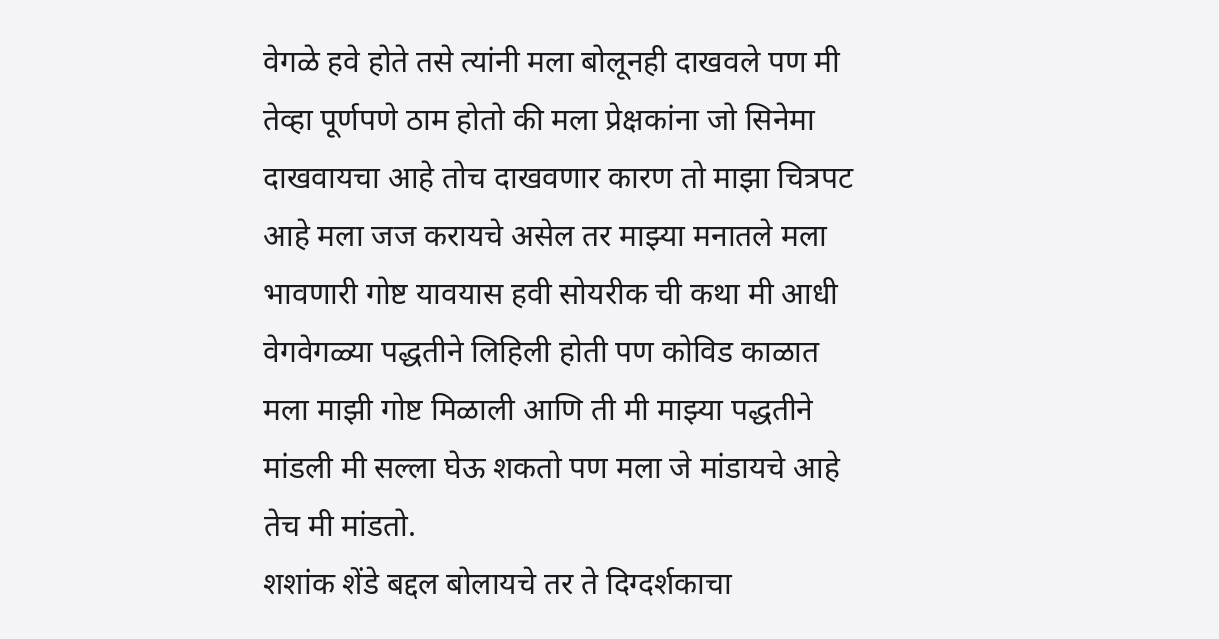वेगळे हवे होते तसे त्यांनी मला बोलूनही दाखवले पण मी तेव्हा पूर्णपणे ठाम होतो की मला प्रेक्षकांना जो सिनेमा दाखवायचा आहे तोच दाखवणार कारण तो माझा चित्रपट आहे मला जज करायचे असेल तर माझ्या मनातले मला भावणारी गोष्ट यावयास हवी सोयरीक ची कथा मी आधी वेगवेगळ्या पद्धतीने लिहिली होती पण कोविड काळात मला माझी गोष्ट मिळाली आणि ती मी माझ्या पद्धतीने मांडली मी सल्ला घेऊ शकतो पण मला जे मांडायचे आहे तेच मी मांडतो.
शशांक शेंडे बद्दल बोलायचे तर ते दिग्दर्शकाचा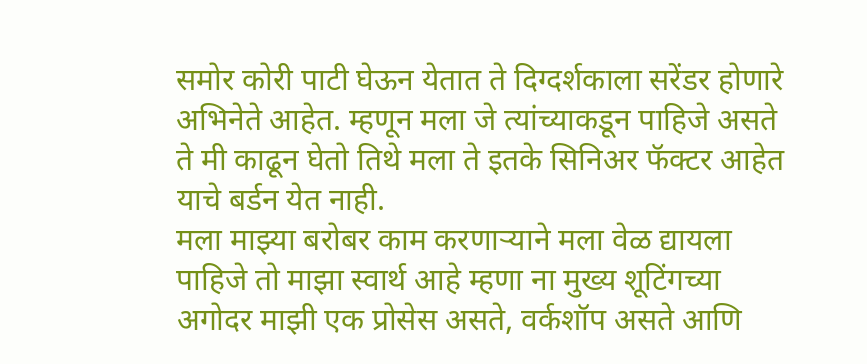समोर कोरी पाटी घेऊन येतात ते दिग्दर्शकाला सरेंडर होणारे अभिनेते आहेत. म्हणून मला जे त्यांच्याकडून पाहिजे असते ते मी काढून घेतो तिथे मला ते इतके सिनिअर फॅक्टर आहेत याचे बर्डन येत नाही.
मला माझ्या बरोबर काम करणाऱ्याने मला वेळ द्यायला पाहिजे तो माझा स्वार्थ आहे म्हणा ना मुख्य शूटिंगच्या अगोदर माझी एक प्रोसेस असते, वर्कशॉप असते आणि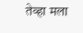तेव्हा मला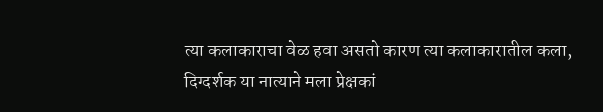त्या कलाकाराचा वेळ हवा असतो कारण त्या कलाकारातील कला, दिग्दर्शक या नात्याने मला प्रेक्षकां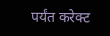पर्यंत करेक्ट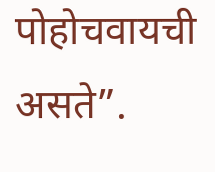पोहोचवायची असते”.